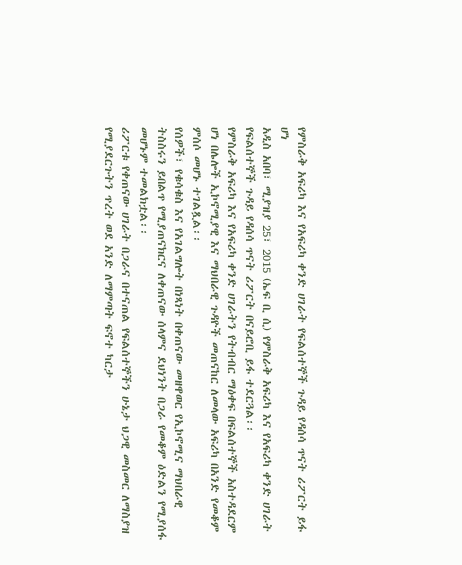የምስራቅ አፍሪካ እና የአፍሪካ ቀንድ ሀገራት የፍልሰተኞች ጉዳይ የዳሰሳ ጥናት ሪፖርት ይፋ ሆነ
አዲስ አበባ፣ ሚያዝያ 25፣ 2015 (ኤፍ ቢ ሲ) የምስራቅ አፍሪካ እና የአፍሪካ ቀንድ ሀገራት የፍልሰተኞች ጉዳይ የዳሰሳ ጥናት ሪፖርት በናይሮቢ ይፋ ተደርጓል፡፡
የምስራቅ አፍሪካ እና የአፍሪካ ቀንድ ሀገራትን የትብብር ማዕቀፍ በፍልሰተኞች አስተዳደርም ሆነ በሌሎች ኢኮኖሚያዊ እና ማህበራዊ ጉዳዮች መጠናከር ለመላው አፍሪካ በአንድ የመቆም ምሰሶ መሆኑ ተገልጿል፡፡
የሰዎች፣ የቁሳቁስ እና የአገልግሎት በነጻነት በቀጠናው መዘዋወር የኢኮኖሚና ማህበራዊ ትስስሩን ይበልጥ የሚያጠናክርና ለቀጠናው ሰላምና ደህነንት በጋራ የመቆም ዕድልን የሚያሰፋ መሆኑም ተመልክቷል፡፡
ሪፖርቱ የቀጠናው ሀገራት በጋራና በተናጠል የፍልሰተኞችን ሁኔታ ህጋዊ መስመር ለማስያዝ የሚያደርጉትን ጥረት ወደ አንድ ለማምጣት ፍኖተ ካርታ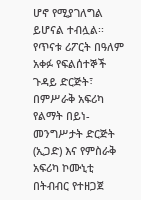ሆኖ የሚያገለግል ይሆናል ተብሏል፡፡
የጥናቱ ሪፖርት በዓለም አቀፉ የፍልሰተኞች ጉዳይ ድርጅት፣ በምሥራቅ አፍሪካ የልማት በይነ-መንግሥታት ድርጅት (ኢጋድ) እና የምስራቅ አፍሪካ ኮሙኒቲ በትብብር የተዘጋጀ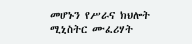መሆኑን የሥራና ክህሎት ሚኒስትር ሙፈሪሃት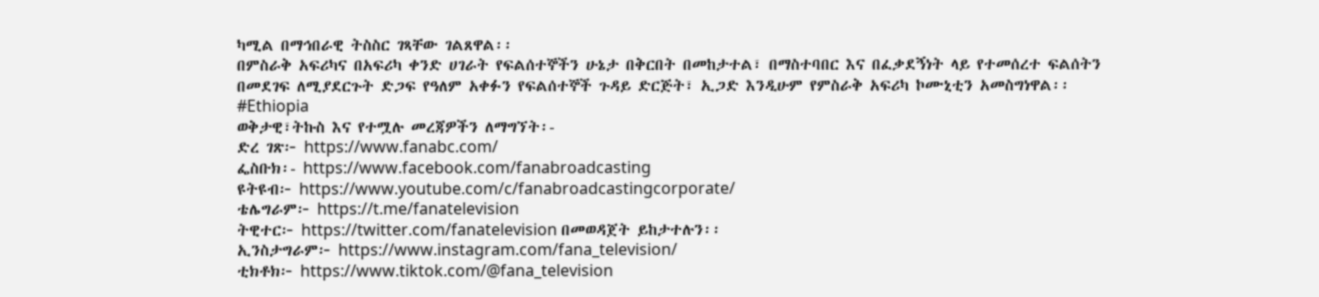ካሚል በማኅበራዊ ትስስር ገጻቸው ገልጸዋል፡፡
በምስራቅ አፍሪካና በአፍሪካ ቀንድ ሀገራት የፍልሰተኞችን ሁኔታ በቅርበት በመከታተል፣ በማስተባበር እና በፈቃደኝነት ላይ የተመሰረተ ፍልሰትን በመደገፍ ለሚያደርጉት ድጋፍ የዓለም አቀፉን የፍልሰተኞች ጉዳይ ድርጅት፣ ኢጋድ እንዲሁም የምስራቅ አፍሪካ ኮሙኒቲን አመስግነዋል፡፡
#Ethiopia
ወቅታዊ፣ትኩስ እና የተሟሉ መረጃዎችን ለማግኘት፡-
ድረ ገጽ፦ https://www.fanabc.com/
ፌስቡክ፡- https://www.facebook.com/fanabroadcasting
ዩትዩብ፦ https://www.youtube.com/c/fanabroadcastingcorporate/
ቴሌግራም፦ https://t.me/fanatelevision
ትዊተር፦ https://twitter.com/fanatelevision በመወዳጀት ይከታተሉን፡፡
ኢንስታግራም፦ https://www.instagram.com/fana_television/
ቲክቶክ፦ https://www.tiktok.com/@fana_television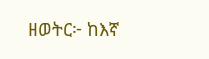ዘወትር፦ ከእኛ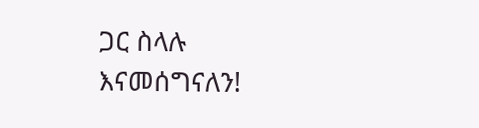ጋር ስላሉ እናመሰግናለን!